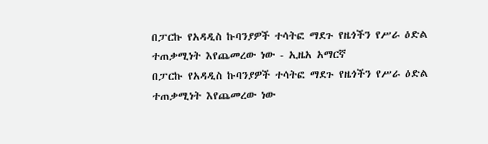በፓርኩ የአዳዲስ ኩባንያዎች ተሳትፎ ማደጉ የዜጎችን የሥራ ዕድል ተጠቃሚነት እየጨመረው ነው - ኢዜአ አማርኛ
በፓርኩ የአዳዲስ ኩባንያዎች ተሳትፎ ማደጉ የዜጎችን የሥራ ዕድል ተጠቃሚነት እየጨመረው ነው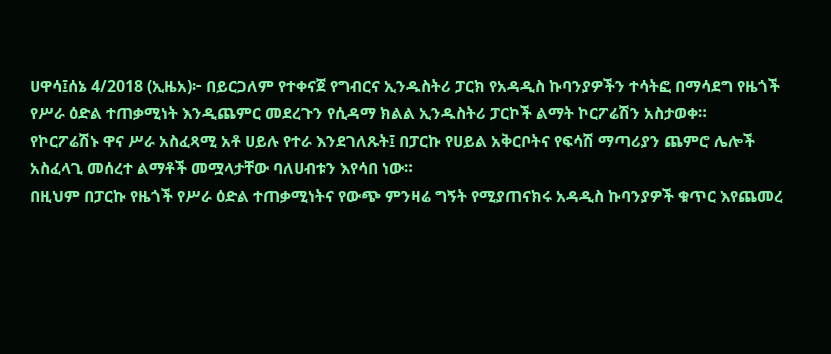ሀዋሳ፤ሰኔ 4/2018 (ኢዜአ)፦ በይርጋለም የተቀናጀ የግብርና ኢንዱስትሪ ፓርክ የአዳዲስ ኩባንያዎችን ተሳትፎ በማሳደግ የዜጎች የሥራ ዕድል ተጠቃሚነት እንዲጨምር መደረጉን የሲዳማ ክልል ኢንዱስትሪ ፓርኮች ልማት ኮርፖሬሽን አስታወቀ።
የኮርፖሬሽኑ ዋና ሥራ አስፈጻሚ አቶ ሀይሉ የተራ እንደገለጹት፤ በፓርኩ የሀይል አቅርቦትና የፍሳሽ ማጣሪያን ጨምሮ ሌሎች አስፈላጊ መሰረተ ልማቶች መሟላታቸው ባለሀብቱን እየሳበ ነው።
በዚህም በፓርኩ የዜጎች የሥራ ዕድል ተጠቃሚነትና የውጭ ምንዛሬ ግኝት የሚያጠናክሩ አዳዲስ ኩባንያዎች ቁጥር እየጨመረ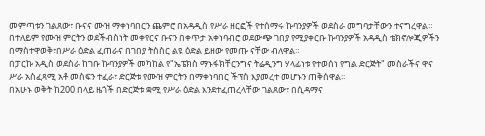መምጣቱን ገልጸው፣ ቡናና ሙዝ ማቀነባበርን ጨምሮ በአዳዲስ የሥራ ዘርፎች የተሰማሩ ኩባንያዎች ወደስራ መግባታቸውን ተናግረዋል።
በተለይም የሙዝ ምርትን ወደችብስነት መቀየርና ቡናን በቀጥታ አቀነባብሮ ወደውጭ ገበያ የሚያቀርቡ ኩባንያዎች አዳዲስ ቴክኖሎጂዎችን በማስተዋወቅ፣በሥራ ዕድል ፈጠራና በገበያ ትስስር ልዩ ዕድል ይዘው የመጡ ናቸው ብለዋል።
በፓርኩ አዲስ ወደስራ ከገቡ ኩባንያዎች መካከል የ"ኤፔክስ ማኑፋክቸርንግና ትሬዲንግ ሃላፊነቱ የተወሰነ የግል ድርጅት" መስራችና ዋና ሥራ አስፈጻሚ አቶ መስፍን ተፈራ፣ ድርጅቱ የሙዝ ምርትን በማቀነባበር ችፕስ እያመረተ መሆኑን ጠቅሰዋል፡፡
በአሁኑ ወቅት ከ200 በላይ ዜጎች በድርጅቱ ቋሚ የሥራ ዕድል እንደተፈጠረላቸው ገልጸው፣ በሲዳማና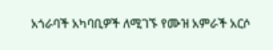አጎራባች አካባቢዎች ለሚገኙ የሙዝ አምራች አርሶ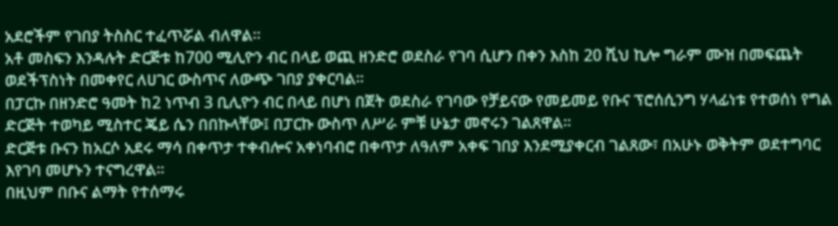አደሮችም የገበያ ትስስር ተፈጥሯል ብለዋል።
አቶ መስፍን እንዳሉት ድርጅቱ ከ700 ሚሊዮን ብር በላይ ወጪ ዘንድሮ ወደስራ የገባ ሲሆን በቀን እስከ 20 ሺህ ኪሎ ግራም ሙዝ በመፍጨት ወደችፕስነት በመቀየር ለሀገር ውስጥና ለውጭ ገበያ ያቀርባል።
በፓርኩ በዘንድሮ ዓመት ከ2 ነጥብ 3 ቢሊዮን ብር በላይ በሆነ በጀት ወደስራ የገባው የቻይናው የመይመይ የቡና ፕሮሰሲንግ ሃላፊነቱ የተወሰነ የግል ድርጅት ተወካይ ሚስተር ጄይ ሴን በበኩላቸው፤ በፓርኩ ውስጥ ለሥራ ምቹ ሁኔታ መኖሩን ገልጸዋል።
ድርጅቱ ቡናን ከአርሶ አደሩ ማሳ በቀጥታ ተቀብሎና አቀነባብሮ በቀጥታ ለዓለም አቀፍ ገበያ እንደሚያቀርብ ገልጸው፣ በአሁኑ ወቅትም ወደተግባር እየገባ መሆኑን ተናግረዋል።
በዚህም በቡና ልማት የተሰማሩ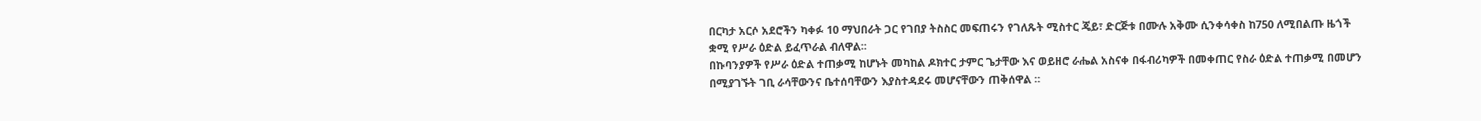በርካታ አርሶ አደሮችን ካቀፉ 10 ማህበራት ጋር የገበያ ትስስር መፍጠሩን የገለጹት ሚስተር ጄይ፣ ድርጅቱ በሙሉ አቅሙ ሲንቀሳቀስ ከ750 ለሚበልጡ ዜጎች ቋሚ የሥራ ዕድል ይፈጥራል ብለዋል፡፡
በኩባንያዎች የሥራ ዕድል ተጠቃሚ ከሆኑት መካከል ዶክተር ታምር ጌታቸው እና ወይዘሮ ራሔል አስናቀ በፋብሪካዎች በመቀጠር የስራ ዕድል ተጠቃሚ በመሆን በሚያገኙት ገቢ ራሳቸውንና ቤተሰባቸውን እያስተዳደሩ መሆናቸውን ጠቅሰዋል ።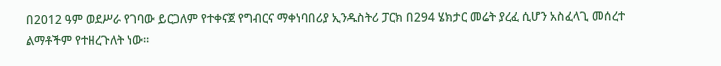በ2012 ዓም ወደሥራ የገባው ይርጋለም የተቀናጀ የግብርና ማቀነባበሪያ ኢንዱስትሪ ፓርክ በ294 ሄክታር መሬት ያረፈ ሲሆን አስፈላጊ መሰረተ ልማቶችም የተዘረጉለት ነው።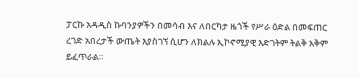ፓርኩ አዳዲስ ኩባንያዎችን በመሳብ እና ለበርካታ ዜጎች የሥራ ዕድል በመፍጠር ረገድ አበረታች ውጤት እያስገኘ ሲሆን ለክልሉ ኢኮኖሚያዊ እድገትም ትልቅ አቅም ይፈጥራል።